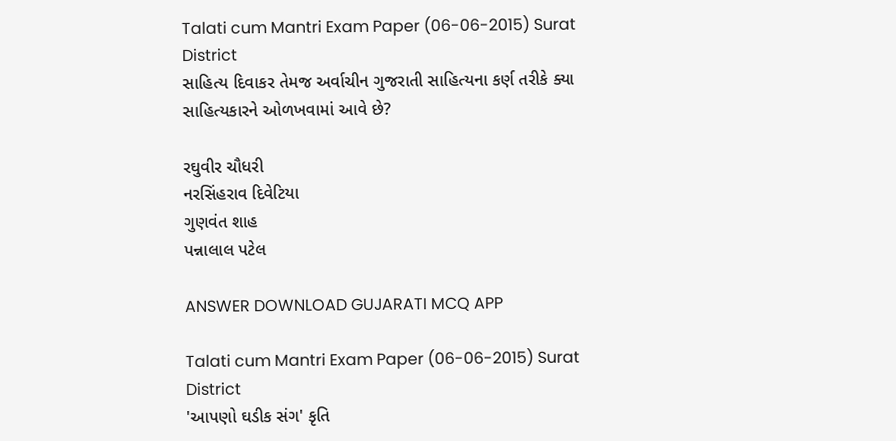Talati cum Mantri Exam Paper (06-06-2015) Surat District
સાહિત્ય દિવાકર તેમજ અર્વાચીન ગુજરાતી સાહિત્યના કર્ણ તરીકે ક્યા સાહિત્યકારને ઓળખવામાં આવે છે?

રઘુવીર ચૌધરી
નરસિંહરાવ દિવેટિયા
ગુણવંત શાહ
પન્નાલાલ પટેલ

ANSWER DOWNLOAD GUJARATI MCQ APP

Talati cum Mantri Exam Paper (06-06-2015) Surat District
'આપણો ઘડીક સંગ' કૃતિ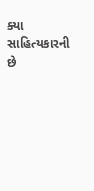ક્યા સાહિત્યકારની છે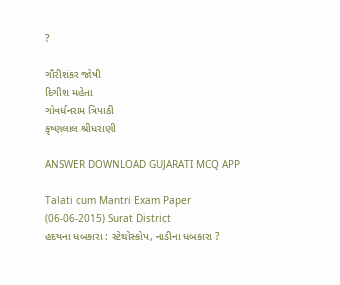?

ગૌરીશંકર જોષી
દિગીશ મહેતા
ગોવર્ધનરામ ત્રિપાઠી
કૃષ્ણલાલ શ્રીધરાણી

ANSWER DOWNLOAD GUJARATI MCQ APP

Talati cum Mantri Exam Paper (06-06-2015) Surat District
હદયના ધબકારા : સ્ટેથોસ્કોપ, નાડીના ધબકારા ?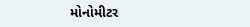મોનોમીટર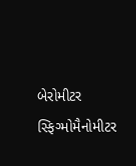બેરોમીટર
સ્ફિગ્મોમૈનોમીટર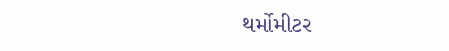થર્મોમીટર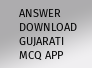ANSWER DOWNLOAD GUJARATI MCQ APP